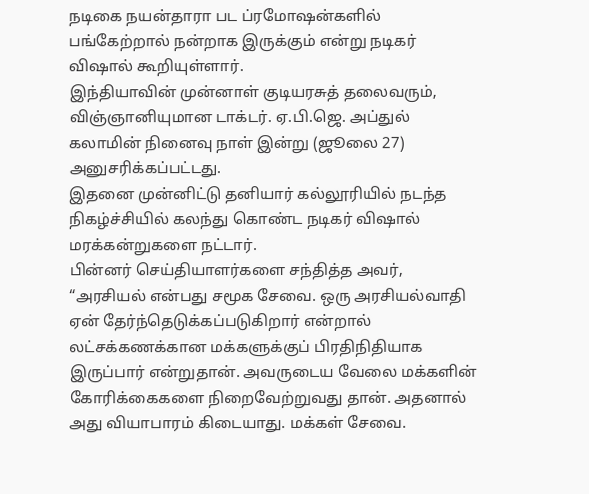நடிகை நயன்தாரா பட ப்ரமோஷன்களில் பங்கேற்றால் நன்றாக இருக்கும் என்று நடிகர் விஷால் கூறியுள்ளார்.
இந்தியாவின் முன்னாள் குடியரசுத் தலைவரும், விஞ்ஞானியுமான டாக்டர். ஏ.பி.ஜெ. அப்துல் கலாமின் நினைவு நாள் இன்று (ஜூலை 27) அனுசரிக்கப்பட்டது.
இதனை முன்னிட்டு தனியார் கல்லூரியில் நடந்த நிகழ்ச்சியில் கலந்து கொண்ட நடிகர் விஷால் மரக்கன்றுகளை நட்டார்.
பின்னர் செய்தியாளர்களை சந்தித்த அவர், “அரசியல் என்பது சமூக சேவை. ஒரு அரசியல்வாதி ஏன் தேர்ந்தெடுக்கப்படுகிறார் என்றால் லட்சக்கணக்கான மக்களுக்குப் பிரதிநிதியாக இருப்பார் என்றுதான். அவருடைய வேலை மக்களின் கோரிக்கைகளை நிறைவேற்றுவது தான். அதனால் அது வியாபாரம் கிடையாது. மக்கள் சேவை.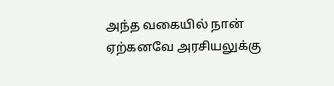அந்த வகையில் நான் ஏற்கனவே அரசியலுக்கு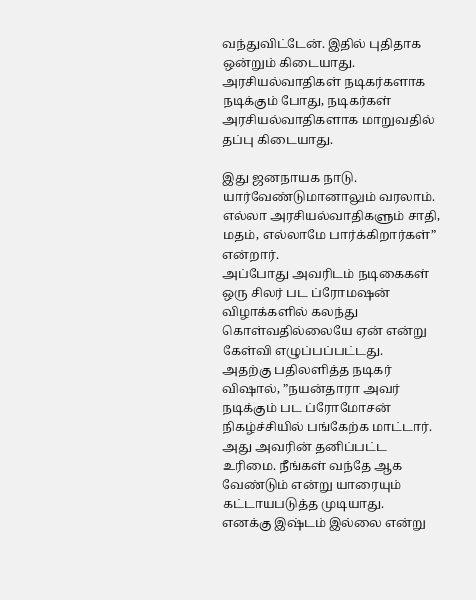வந்துவிட்டேன். இதில் புதிதாக ஒன்றும் கிடையாது. அரசியல்வாதிகள் நடிகர்களாக நடிக்கும் போது, நடிகர்கள் அரசியல்வாதிகளாக மாறுவதில் தப்பு கிடையாது.

இது ஜனநாயக நாடு. யார்வேண்டுமானாலும் வரலாம். எல்லா அரசியல்வாதிகளும் சாதி, மதம், எல்லாமே பார்க்கிறார்கள்” என்றார்.
அப்போது அவரிடம் நடிகைகள் ஒரு சிலர் பட ப்ரோமஷன் விழாக்களில் கலந்து கொள்வதில்லையே ஏன் என்று கேள்வி எழுப்பப்பட்டது.
அதற்கு பதிலளித்த நடிகர் விஷால், ”நயன்தாரா அவர் நடிக்கும் பட ப்ரோமோசன் நிகழ்ச்சியில் பங்கேற்க மாட்டார். அது அவரின் தனிப்பட்ட உரிமை. நீங்கள் வந்தே ஆக வேண்டும் என்று யாரையும் கட்டாயபடுத்த முடியாது.
எனக்கு இஷ்டம் இல்லை என்று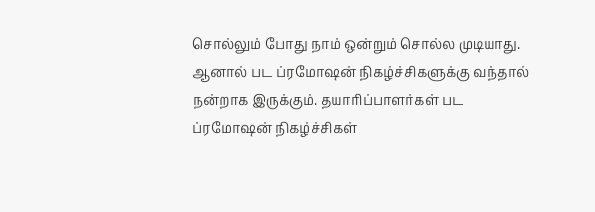சொல்லும் போது நாம் ஒன்றும் சொல்ல முடியாது. ஆனால் பட ப்ரமோஷன் நிகழ்ச்சிகளுக்கு வந்தால் நன்றாக இருக்கும். தயாரிப்பாளர்கள் பட ப்ரமோஷன் நிகழ்ச்சிகள்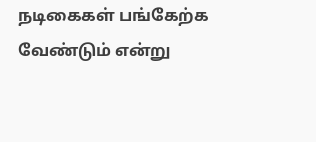நடிகைகள் பங்கேற்க வேண்டும் என்று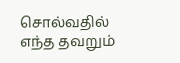சொல்வதில் எந்த தவறும்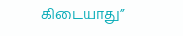கிடையாது”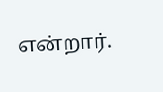என்றார்.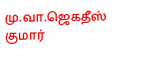மு.வா.ஜெகதீஸ் குமார்